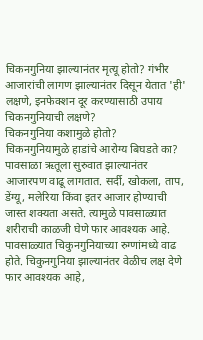चिकनगुनिया झाल्यानंतर मृत्यू होतो? गंभीर आजारांची लागण झाल्यानंतर दिसून येतात 'ही' लक्षणे, इनफेक्शन दूर करण्यासाठी उपाय
चिकनगुनियाची लक्षणे?
चिकनगुनिया कशामुळे होतो?
चिकनगुनियामुळे हाडांचे आरोग्य बिघडते का?
पावसाळा ऋतूला सुरुवात झाल्यानंतर आजारपण वाढू लागतात. सर्दी, खोकला, ताप, डेंग्यू, मलेरिया किंवा इतर आजार होण्याची जास्त शक्यता असते. त्यामुळे पावसाळ्यात शरीराची काळजी घेणे फार आवश्यक आहे. पावसाळ्यात चिकुनगुनियाच्या रुग्णांमध्ये वाढ होते. चिकुनगुनिया झाल्यानंतर वेळीच लक्ष देणे फार आवश्यक आहे,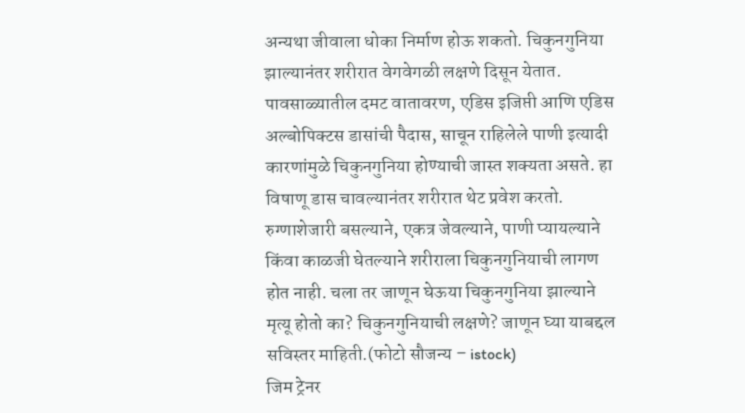अन्यथा जीवाला धोका निर्माण होऊ शकतो. चिकुनगुनिया झाल्यानंतर शरीरात वेगवेगळी लक्षणे दिसून येतात. पावसाळ्यातील दमट वातावरण, एडिस इजिप्ती आणि एडिस अल्बोपिक्टस डासांची पैदास, साचून राहिलेले पाणी इत्यादी कारणांमुळे चिकुनगुनिया होण्याची जास्त शक्यता असते. हा विषाणू डास चावल्यानंतर शरीरात थेट प्रवेश करतो. रुग्णाशेजारी बसल्याने, एकत्र जेवल्याने, पाणी प्यायल्याने किंवा काळजी घेतल्याने शरीराला चिकुनगुनियाची लागण होत नाही. चला तर जाणून घेऊया चिकुनगुनिया झाल्याने मृत्यू होतो का? चिकुनगुनियाची लक्षणे? जाणून घ्या याबद्दल सविस्तर माहिती.(फोटो सौजन्य – istock)
जिम ट्रेनर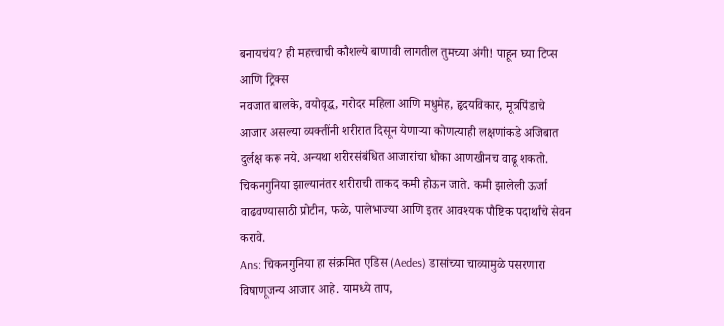बनायचंय? ही महत्त्वाची कौशल्ये बाणावी लागतील तुमच्या अंगी! पाहून घ्या टिप्स आणि ट्रिक्स
नवजात बालके, वयोवृद्ध, गरोदर महिला आणि मधुमेह, हृदयविकार, मूत्रपिंडाचे आजार असल्या व्यक्तींनी शरीरात दिसून येणाऱ्या कोणत्याही लक्षणांकडे अजिबात दुर्लक्ष करू नये. अन्यथा शरीरसंबंधित आजारांचा धोका आणखीनच वाढू शकतो. चिकनगुनिया झाल्यानंतर शरीराची ताकद कमी होऊन जाते. कमी झालेली ऊर्जा वाढवण्यासाठी प्रोटीन, फळे, पालेभाज्या आणि इतर आवश्यक पौष्टिक पदार्थांचे सेवन करावे.
Ans: चिकनगुनिया हा संक्रमित एडिस (Aedes) डासांच्या चाव्यामुळे पसरणारा विषाणूजन्य आजार आहे. यामध्ये ताप,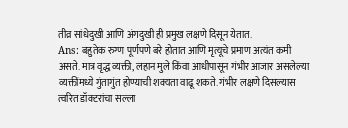तीव्र सांधेदुखी आणि अंगदुखी ही प्रमुख लक्षणे दिसून येतात.
Ans: बहुतेक रुग्ण पूर्णपणे बरे होतात आणि मृत्यूचे प्रमाण अत्यंत कमी असते. मात्र वृद्ध व्यक्ती, लहान मुले किंवा आधीपासून गंभीर आजार असलेल्या व्यक्तींमध्ये गुंतागुंत होण्याची शक्यता वाढू शकते. गंभीर लक्षणे दिसल्यास त्वरित डॉक्टरांचा सल्ला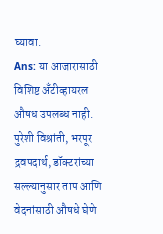घ्यावा.
Ans: या आजारासाठी विशिष्ट अँटीव्हायरल औषध उपलब्ध नाही. पुरेशी विश्रांती, भरपूर द्रवपदार्थ, डॉक्टरांच्या सल्ल्यानुसार ताप आणि वेदनांसाठी औषधे घेणे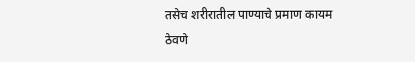तसेच शरीरातील पाण्याचे प्रमाण कायम ठेवणे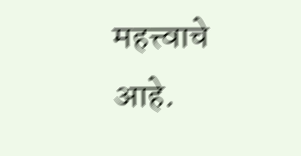महत्त्वाचे आहे.